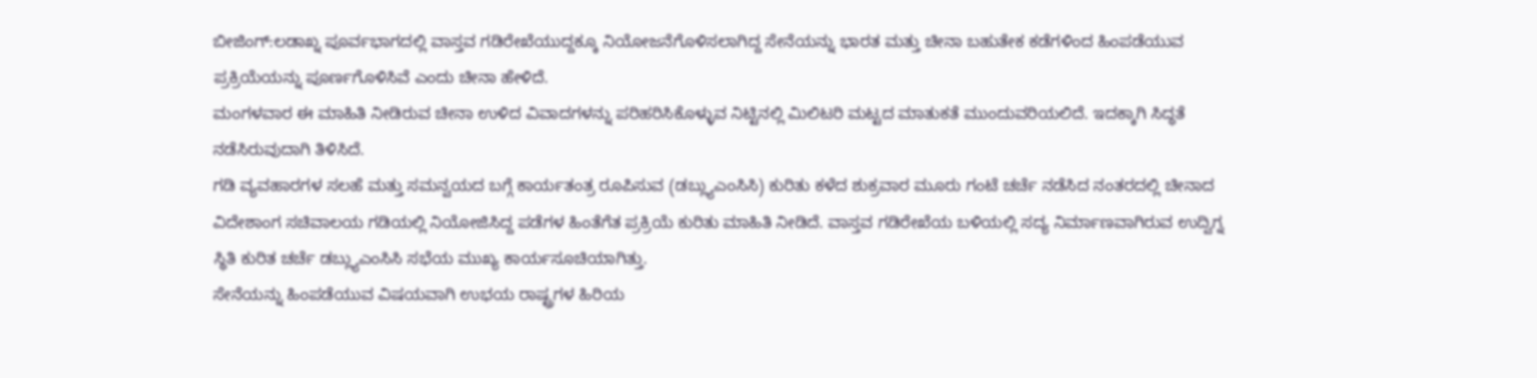ಬೀಜಿಂಗ್:ಲಡಾಖ್ನ ಪೂರ್ವಭಾಗದಲ್ಲಿ ವಾಸ್ತವ ಗಡಿರೇಖೆಯುದ್ದಕ್ಕೂ ನಿಯೋಜನೆಗೊಳಿಸಲಾಗಿದ್ದ ಸೇನೆಯನ್ನು ಭಾರತ ಮತ್ತು ಚೀನಾ ಬಹುತೇಕ ಕಡೆಗಳಿಂದ ಹಿಂಪಡೆಯುವ ಪ್ರಕ್ರಿಯೆಯನ್ನು ಪೂರ್ಣಗೊಳಿಸಿವೆ ಎಂದು ಚೀನಾ ಹೇಳಿದೆ.
ಮಂಗಳವಾರ ಈ ಮಾಹಿತಿ ನೀಡಿರುವ ಚೀನಾ ಉಳಿದ ವಿವಾದಗಳನ್ನು ಪರಿಹರಿಸಿಕೊಳ್ಳುವ ನಿಟ್ಟಿನಲ್ಲಿ ಮಿಲಿಟರಿ ಮಟ್ಟದ ಮಾತುಕತೆ ಮುಂದುವರಿಯಲಿದೆ. ಇದಕ್ಕಾಗಿ ಸಿದ್ಧತೆ ನಡೆಸಿರುವುದಾಗಿ ತಿಳಿಸಿದೆ.
ಗಡಿ ವ್ಯವಹಾರಗಳ ಸಲಹೆ ಮತ್ತು ಸಮನ್ವಯದ ಬಗ್ಗೆ ಕಾರ್ಯತಂತ್ರ ರೂಪಿಸುವ (ಡಬ್ಲ್ಯುಎಂಸಿಸಿ) ಕುರಿತು ಕಳೆದ ಶುಕ್ರವಾರ ಮೂರು ಗಂಟೆ ಚರ್ಚೆ ನಡೆಸಿದ ನಂತರದಲ್ಲಿ ಚೀನಾದ ವಿದೇಶಾಂಗ ಸಚಿವಾಲಯ ಗಡಿಯಲ್ಲಿ ನಿಯೋಜಿಸಿದ್ದ ಪಡೆಗಳ ಹಿಂತೆಗೆತ ಪ್ರಕ್ರಿಯೆ ಕುರಿತು ಮಾಹಿತಿ ನೀಡಿದೆ. ವಾಸ್ತವ ಗಡಿರೇಖೆಯ ಬಳಿಯಲ್ಲಿ ಸದ್ಯ ನಿರ್ಮಾಣವಾಗಿರುವ ಉದ್ವಿಗ್ನ ಸ್ಥಿತಿ ಕುರಿತ ಚರ್ಚೆ ಡಬ್ಲ್ಯುಎಂಸಿಸಿ ಸಭೆಯ ಮುಖ್ಯ ಕಾರ್ಯಸೂಚಿಯಾಗಿತ್ತು.
ಸೇನೆಯನ್ನು ಹಿಂಪಡೆಯುವ ವಿಷಯವಾಗಿ ಉಭಯ ರಾಷ್ಟ್ರಗಳ ಹಿರಿಯ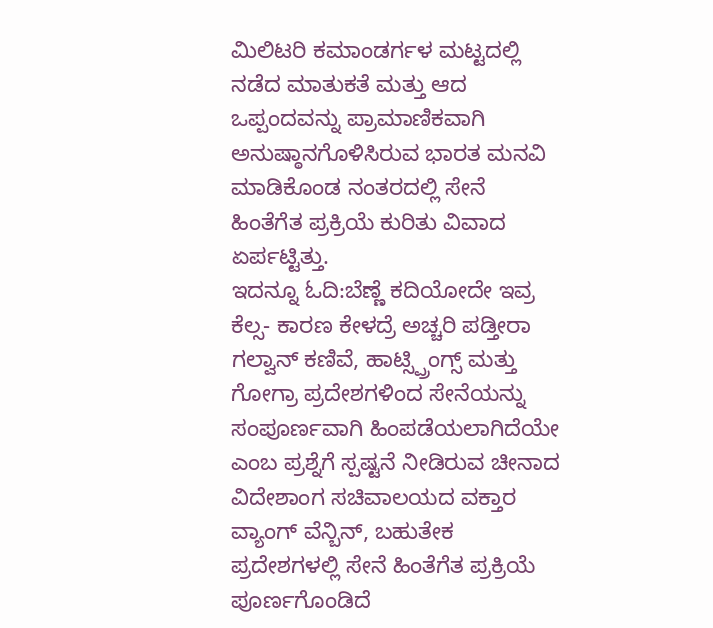ಮಿಲಿಟರಿ ಕಮಾಂಡರ್ಗಳ ಮಟ್ಟದಲ್ಲಿ ನಡೆದ ಮಾತುಕತೆ ಮತ್ತು ಆದ ಒಪ್ಪಂದವನ್ನು ಪ್ರಾಮಾಣಿಕವಾಗಿ ಅನುಷ್ಠಾನಗೊಳಿಸಿರುವ ಭಾರತ ಮನವಿ ಮಾಡಿಕೊಂಡ ನಂತರದಲ್ಲಿ ಸೇನೆ ಹಿಂತೆಗೆತ ಪ್ರಕ್ರಿಯೆ ಕುರಿತು ವಿವಾದ ಏರ್ಪಟ್ಟಿತ್ತು.
ಇದನ್ನೂ ಓದಿ:ಬೆಣ್ಣೆ ಕದಿಯೋದೇ ಇವ್ರ ಕೆಲ್ಸ- ಕಾರಣ ಕೇಳದ್ರೆ ಅಚ್ಚರಿ ಪಡ್ತೀರಾ
ಗಲ್ವಾನ್ ಕಣಿವೆ, ಹಾಟ್ಸ್ಪ್ರಿಂಗ್ಸ್ ಮತ್ತು ಗೋಗ್ರಾ ಪ್ರದೇಶಗಳಿಂದ ಸೇನೆಯನ್ನು ಸಂಪೂರ್ಣವಾಗಿ ಹಿಂಪಡೆಯಲಾಗಿದೆಯೇ ಎಂಬ ಪ್ರಶ್ನೆಗೆ ಸ್ಪಷ್ಟನೆ ನೀಡಿರುವ ಚೀನಾದ ವಿದೇಶಾಂಗ ಸಚಿವಾಲಯದ ವಕ್ತಾರ ವ್ಯಾಂಗ್ ವೆನ್ಬಿನ್, ಬಹುತೇಕ ಪ್ರದೇಶಗಳಲ್ಲಿ ಸೇನೆ ಹಿಂತೆಗೆತ ಪ್ರಕ್ರಿಯೆ ಪೂರ್ಣಗೊಂಡಿದೆ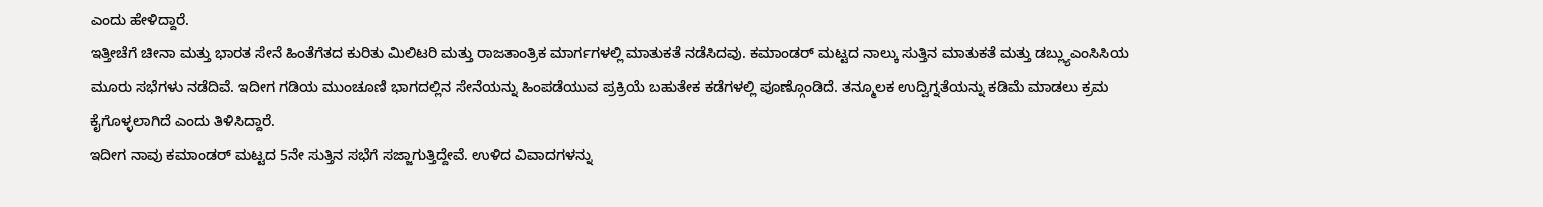ಎಂದು ಹೇಳಿದ್ದಾರೆ.
ಇತ್ತೀಚೆಗೆ ಚೀನಾ ಮತ್ತು ಭಾರತ ಸೇನೆ ಹಿಂತೆಗೆತದ ಕುರಿತು ಮಿಲಿಟರಿ ಮತ್ತು ರಾಜತಾಂತ್ರಿಕ ಮಾರ್ಗಗಳಲ್ಲಿ ಮಾತುಕತೆ ನಡೆಸಿದವು. ಕಮಾಂಡರ್ ಮಟ್ಟದ ನಾಲ್ಕು ಸುತ್ತಿನ ಮಾತುಕತೆ ಮತ್ತು ಡಬ್ಲ್ಯುಎಂಸಿಸಿಯ ಮೂರು ಸಭೆಗಳು ನಡೆದಿವೆ. ಇದೀಗ ಗಡಿಯ ಮುಂಚೂಣಿ ಭಾಗದಲ್ಲಿನ ಸೇನೆಯನ್ನು ಹಿಂಪಡೆಯುವ ಪ್ರಕ್ರಿಯೆ ಬಹುತೇಕ ಕಡೆಗಳಲ್ಲಿ ಪೂಣ್ಗೊಂಡಿದೆ. ತನ್ಮೂಲಕ ಉದ್ವಿಗ್ನತೆಯನ್ನು ಕಡಿಮೆ ಮಾಡಲು ಕ್ರಮ ಕೈಗೊಳ್ಳಲಾಗಿದೆ ಎಂದು ತಿಳಿಸಿದ್ದಾರೆ.
ಇದೀಗ ನಾವು ಕಮಾಂಡರ್ ಮಟ್ಟದ 5ನೇ ಸುತ್ತಿನ ಸಭೆಗೆ ಸಜ್ಜಾಗುತ್ತಿದ್ದೇವೆ. ಉಳಿದ ವಿವಾದಗಳನ್ನು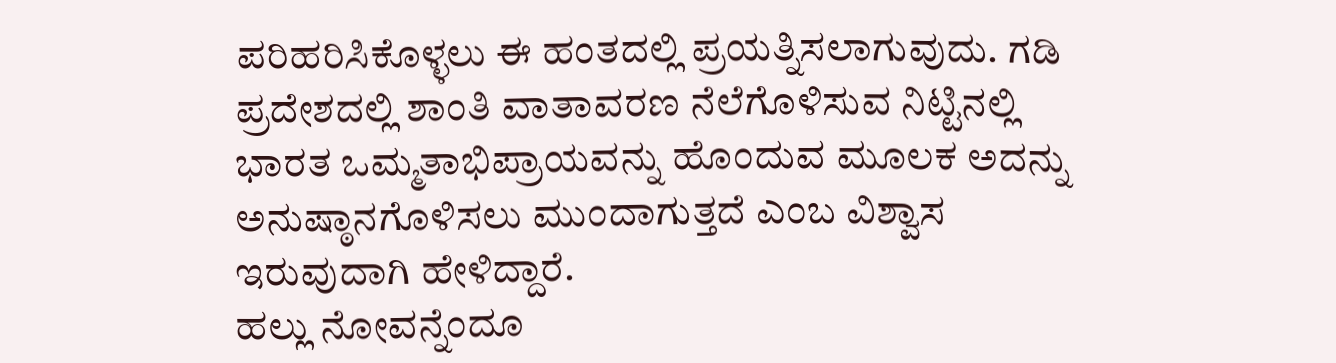ಪರಿಹರಿಸಿಕೊಳ್ಳಲು ಈ ಹಂತದಲ್ಲಿ ಪ್ರಯತ್ನಿಸಲಾಗುವುದು. ಗಡಿ ಪ್ರದೇಶದಲ್ಲಿ ಶಾಂತಿ ವಾತಾವರಣ ನೆಲೆಗೊಳಿಸುವ ನಿಟ್ಟಿನಲ್ಲಿ ಭಾರತ ಒಮ್ಮತಾಭಿಪ್ರಾಯವನ್ನು ಹೊಂದುವ ಮೂಲಕ ಅದನ್ನು ಅನುಷ್ಠಾನಗೊಳಿಸಲು ಮುಂದಾಗುತ್ತದೆ ಎಂಬ ವಿಶ್ವಾಸ ಇರುವುದಾಗಿ ಹೇಳಿದ್ದಾರೆ.
ಹಲ್ಲು ನೋವನ್ನೆಂದೂ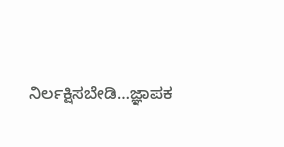ನಿರ್ಲಕ್ಷಿಸಬೇಡಿ…ಜ್ಞಾಪಕ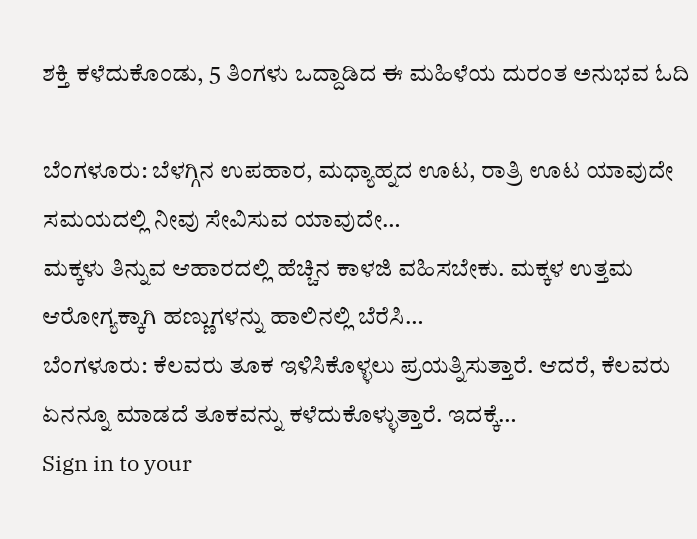ಶಕ್ತಿ ಕಳೆದುಕೊಂಡು, 5 ತಿಂಗಳು ಒದ್ದಾಡಿದ ಈ ಮಹಿಳೆಯ ದುರಂತ ಅನುಭವ ಓದಿ

ಬೆಂಗಳೂರು: ಬೆಳಗ್ಗಿನ ಉಪಹಾರ, ಮಧ್ಯಾಹ್ನದ ಊಟ, ರಾತ್ರಿ ಊಟ ಯಾವುದೇ ಸಮಯದಲ್ಲಿ ನೀವು ಸೇವಿಸುವ ಯಾವುದೇ…
ಮಕ್ಕಳು ತಿನ್ನುವ ಆಹಾರದಲ್ಲಿ ಹೆಚ್ಚಿನ ಕಾಳಜಿ ವಹಿಸಬೇಕು. ಮಕ್ಕಳ ಉತ್ತಮ ಆರೋಗ್ಯಕ್ಕಾಗಿ ಹಣ್ಣುಗಳನ್ನು ಹಾಲಿನಲ್ಲಿ ಬೆರೆಸಿ…
ಬೆಂಗಳೂರು: ಕೆಲವರು ತೂಕ ಇಳಿಸಿಕೊಳ್ಳಲು ಪ್ರಯತ್ನಿಸುತ್ತಾರೆ. ಆದರೆ, ಕೆಲವರು ಏನನ್ನೂ ಮಾಡದೆ ತೂಕವನ್ನು ಕಳೆದುಕೊಳ್ಳುತ್ತಾರೆ. ಇದಕ್ಕೆ…
Sign in to your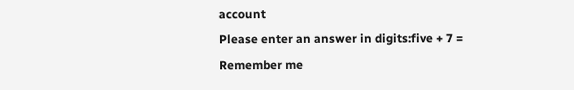account
Please enter an answer in digits:five + 7 =
Remember me